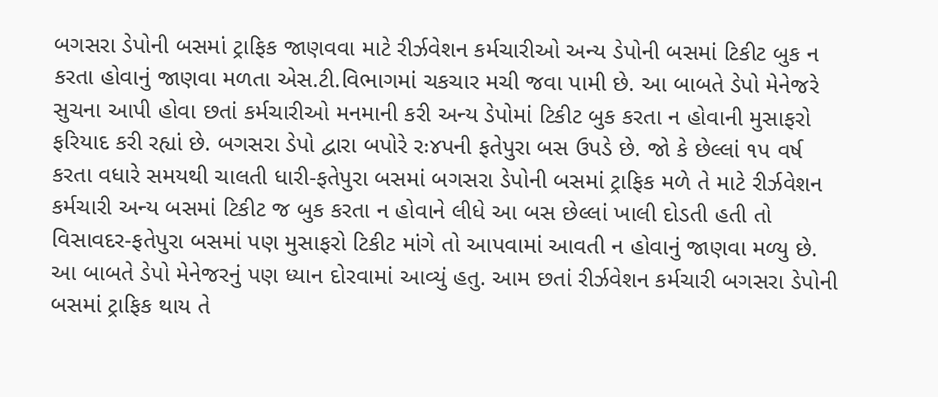બગસરા ડેપોની બસમાં ટ્રાફિક જાણવવા માટે રીર્ઝવેશન કર્મચારીઓ અન્ય ડેપોની બસમાં ટિકીટ બુક ન કરતા હોવાનું જાણવા મળતા એસ.ટી.વિભાગમાં ચકચાર મચી જવા પામી છે. આ બાબતે ડેપો મેનેજરે સુચના આપી હોવા છતાં કર્મચારીઓ મનમાની કરી અન્ય ડેપોમાં ટિકીટ બુક કરતા ન હોવાની મુસાફરો ફરિયાદ કરી રહ્યાં છે. બગસરા ડેપો દ્વારા બપોરે રઃ૪પની ફતેપુરા બસ ઉપડે છે. જો કે છેલ્લાં ૧પ વર્ષ કરતા વધારે સમયથી ચાલતી ધારી-ફતેપુરા બસમાં બગસરા ડેપોની બસમાં ટ્રાફિક મળે તે માટે રીર્ઝવેશન કર્મચારી અન્ય બસમાં ટિકીટ જ બુક કરતા ન હોવાને લીધે આ બસ છેલ્લાં ખાલી દોડતી હતી તો વિસાવદર-ફતેપુરા બસમાં પણ મુસાફરો ટિકીટ માંગે તો આપવામાં આવતી ન હોવાનું જાણવા મળ્યુ છે. આ બાબતે ડેપો મેનેજરનું પણ ધ્યાન દોરવામાં આવ્યું હતુ. આમ છતાં રીર્ઝવેશન કર્મચારી બગસરા ડેપોની બસમાં ટ્રાફિક થાય તે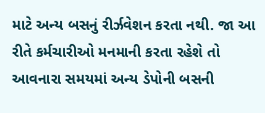માટે અન્ય બસનું રીર્ઝવેશન કરતા નથી. જા આ રીતે કર્મચારીઓ મનમાની કરતા રહેશે તો આવનારા સમયમાં અન્ય ડેપોની બસની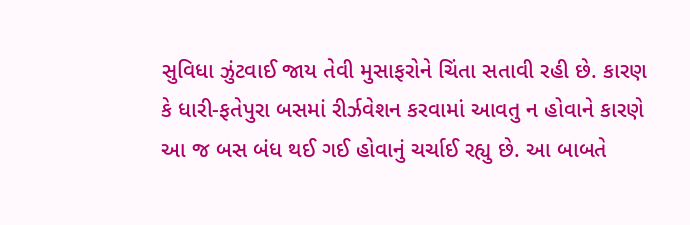સુવિધા ઝુંટવાઈ જાય તેવી મુસાફરોને ચિંતા સતાવી રહી છે. કારણ કે ધારી-ફતેપુરા બસમાં રીર્ઝવેશન કરવામાં આવતુ ન હોવાને કારણે આ જ બસ બંધ થઈ ગઈ હોવાનું ચર્ચાઈ રહ્યુ છે. આ બાબતે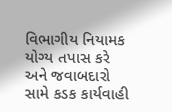વિભાગીય નિયામક યોગ્ય તપાસ કરે અને જવાબદારો સામે કડક કાર્યવાહી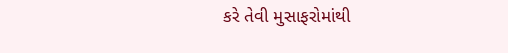કરે તેવી મુસાફરોમાંથી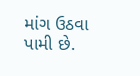માંગ ઉઠવા પામી છે.